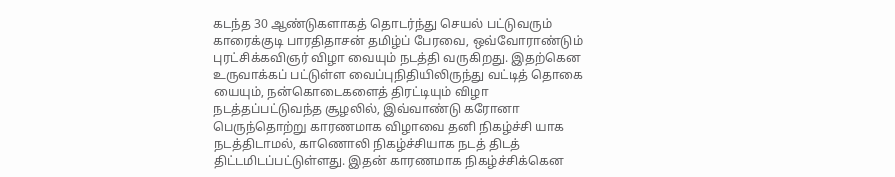கடந்த 30 ஆண்டுகளாகத் தொடர்ந்து செயல் பட்டுவரும் காரைக்குடி பாரதிதாசன் தமிழ்ப் பேரவை, ஒவ்வோராண்டும் புரட்சிக்கவிஞர் விழா வையும் நடத்தி வருகிறது. இதற்கென உருவாக்கப் பட்டுள்ள வைப்புநிதியிலிருந்து வட்டித் தொகை யையும், நன்கொடைகளைத் திரட்டியும் விழா நடத்தப்பட்டுவந்த சூழலில், இவ்வாண்டு கரோனா பெருந்தொற்று காரணமாக விழாவை தனி நிகழ்ச்சி யாக நடத்திடாமல், காணொலி நிகழ்ச்சியாக நடத் திடத் திட்டமிடப்பட்டுள்ளது. இதன் காரணமாக நிகழ்ச்சிக்கென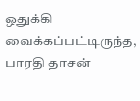ஒதுக்கி வைக்கப்பட்டிருந்த, பாரதி தாசன்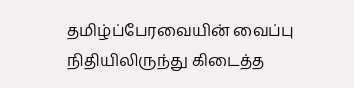தமிழ்ப்பேரவையின் வைப்பு நிதியிலிருந்து கிடைத்த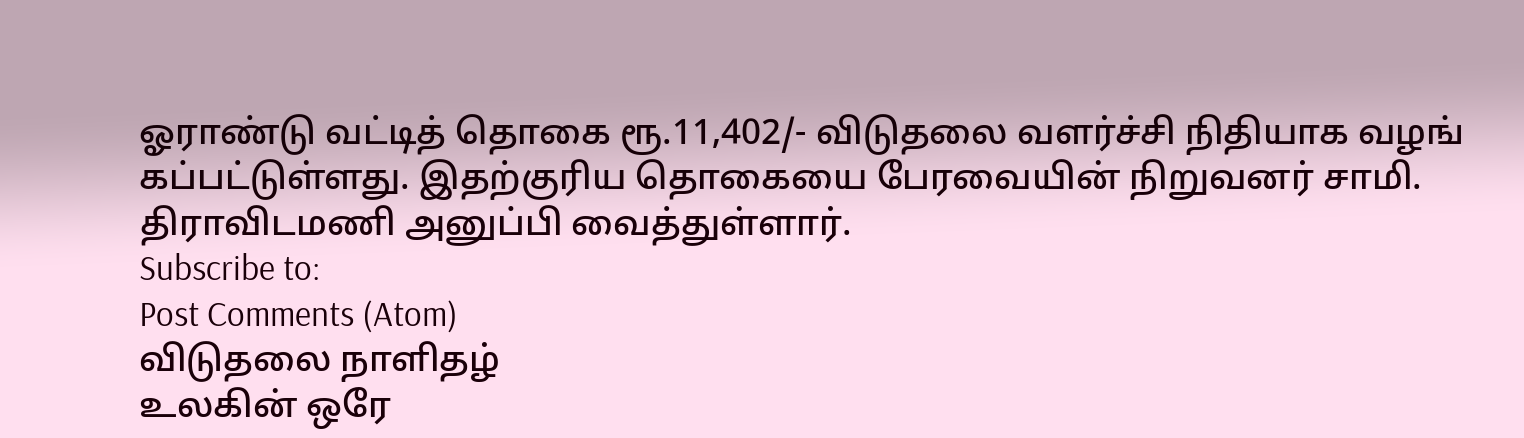ஓராண்டு வட்டித் தொகை ரூ.11,402/- விடுதலை வளர்ச்சி நிதியாக வழங் கப்பட்டுள்ளது. இதற்குரிய தொகையை பேரவையின் நிறுவனர் சாமி. திராவிடமணி அனுப்பி வைத்துள்ளார்.
Subscribe to:
Post Comments (Atom)
விடுதலை நாளிதழ்
உலகின் ஒரே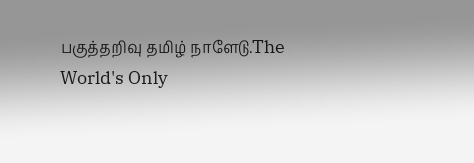பகுத்தறிவு தமிழ் நாளேடு.The World's Only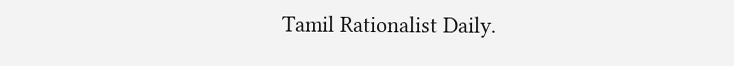Tamil Rationalist Daily.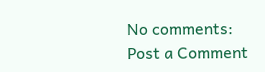No comments:
Post a Comment